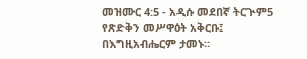መዝሙር 4:5 - አዲሱ መደበኛ ትርጒም5 የጽድቅን መሥዋዕት አቅርቡ፤ በእግዚአብሔርም ታመኑ።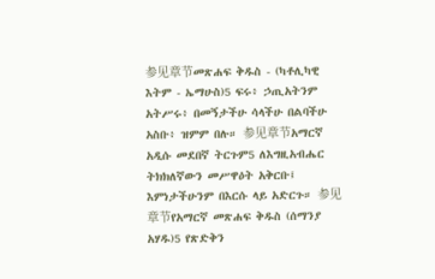参见章节መጽሐፍ ቅዱስ - (ካቶሊካዊ እትም - ኤማሁስ)5 ፍሩ፥ ኃጢአትንም አትሥሩ፥ በመኝታችሁ ሳላችሁ በልባችሁ አስቡ፥ ዝምም በሉ። 参见章节አማርኛ አዲሱ መደበኛ ትርጉም5 ለእግዚአብሔር ትክክለኛውን መሥዋዕት አቅርቡ፤ እምነታችሁንም በእርሱ ላይ አድርጉ። 参见章节የአማርኛ መጽሐፍ ቅዱስ (ሰማንያ አሃዱ)5 የጽድቅን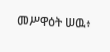መሥዋዕት ሠዉ፥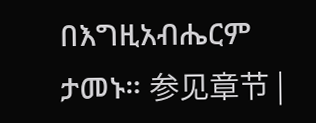በእግዚአብሔርም ታመኑ። 参见章节 |